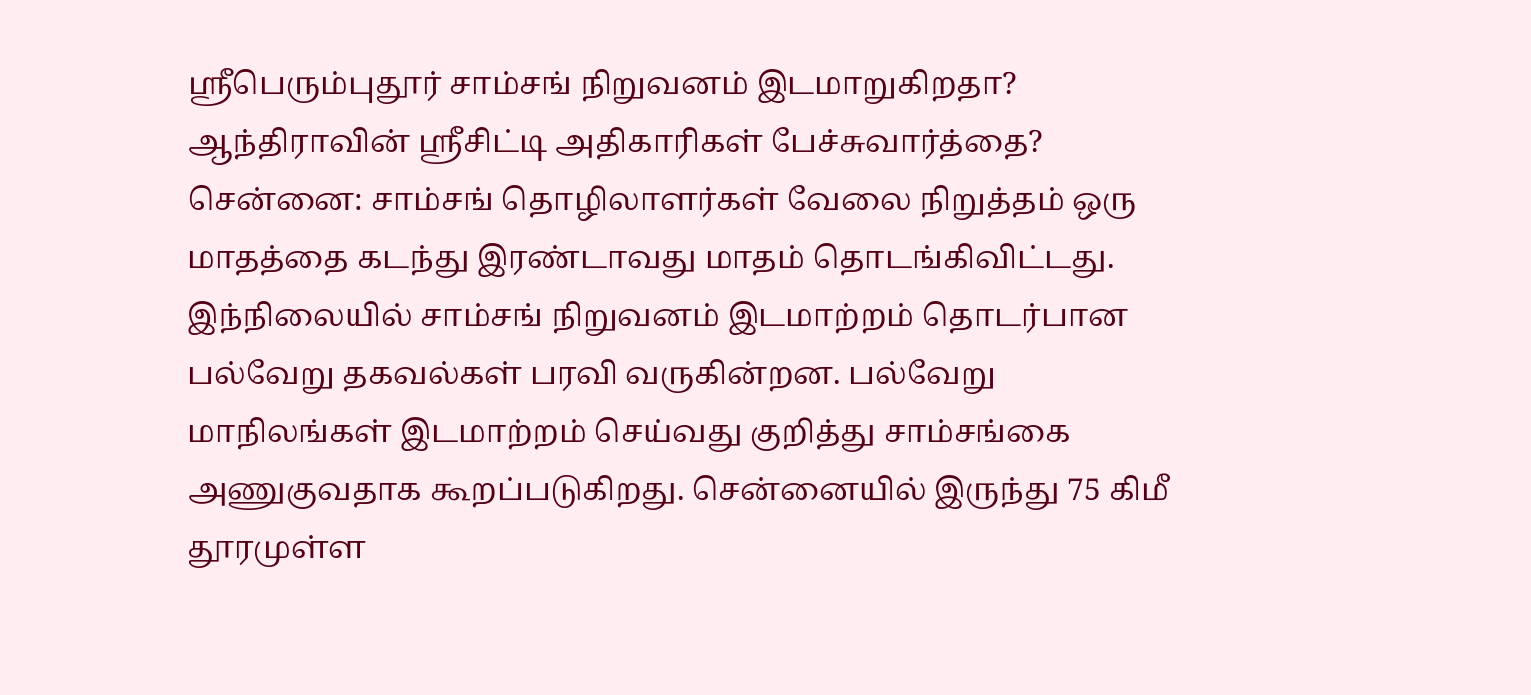ஸ்ரீபெரும்புதூர் சாம்சங் நிறுவனம் இடமாறுகிறதா? ஆந்திராவின் ஸ்ரீசிட்டி அதிகாரிகள் பேச்சுவார்த்தை?
சென்னை: சாம்சங் தொழிலாளர்கள் வேலை நிறுத்தம் ஒரு மாதத்தை கடந்து இரண்டாவது மாதம் தொடங்கிவிட்டது. இந்நிலையில் சாம்சங் நிறுவனம் இடமாற்றம் தொடர்பான பல்வேறு தகவல்கள் பரவி வருகின்றன. பல்வேறு மாநிலங்கள் இடமாற்றம் செய்வது குறித்து சாம்சங்கை அணுகுவதாக கூறப்படுகிறது. சென்னையில் இருந்து 75 கிமீ தூரமுள்ள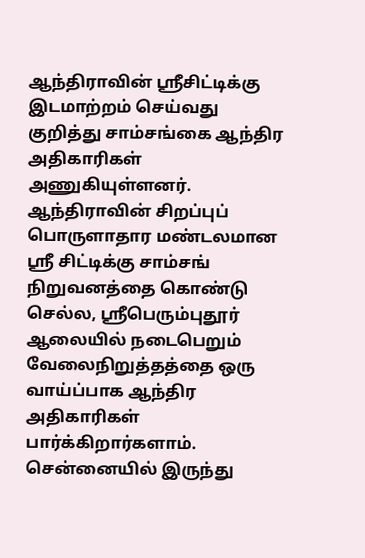ஆந்திராவின் ஸ்ரீசிட்டிக்கு இடமாற்றம் செய்வது குறித்து சாம்சங்கை ஆந்திர அதிகாரிகள் அணுகியுள்ளனர்.
ஆந்திராவின் சிறப்புப் பொருளாதார மண்டலமான ஸ்ரீ சிட்டிக்கு சாம்சங் நிறுவனத்தை கொண்டு செல்ல, ஸ்ரீபெரும்புதூர் ஆலையில் நடைபெறும் வேலைநிறுத்தத்தை ஒரு வாய்ப்பாக ஆந்திர அதிகாரிகள் பார்க்கிறார்களாம். சென்னையில் இருந்து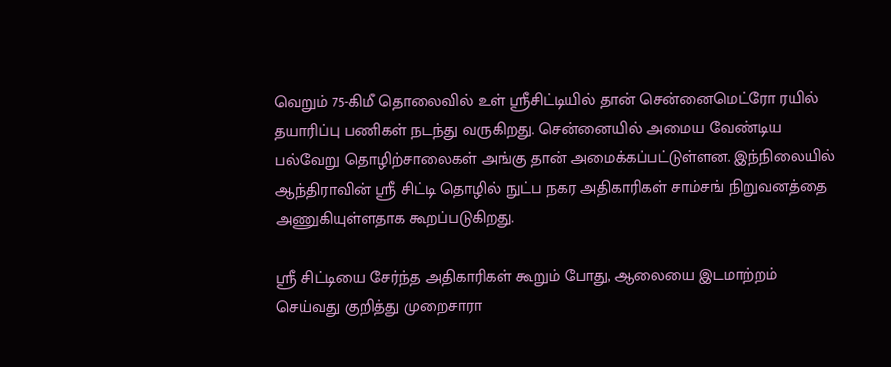வெறும் 75-கிமீ தொலைவில் உள் ஸ்ரீசிட்டியில் தான் சென்னைமெட்ரோ ரயில் தயாரிப்பு பணிகள் நடந்து வருகிறது. சென்னையில் அமைய வேண்டிய பல்வேறு தொழிற்சாலைகள் அங்கு தான் அமைக்கப்பட்டுள்ளன. இந்நிலையில் ஆந்திராவின் ஸ்ரீ சிட்டி தொழில் நுட்ப நகர அதிகாரிகள் சாம்சங் நிறுவனத்தை அணுகியுள்ளதாக கூறப்படுகிறது.

ஸ்ரீ சிட்டியை சேர்ந்த அதிகாரிகள் கூறும் போது, ஆலையை இடமாற்றம் செய்வது குறித்து முறைசாரா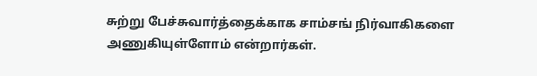சுற்று பேச்சுவார்த்தைக்காக சாம்சங் நிர்வாகிகளை அணுகியுள்ளோம் என்றார்கள்.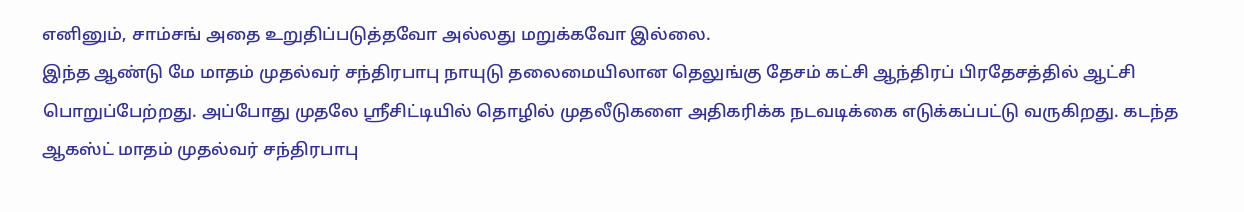எனினும், சாம்சங் அதை உறுதிப்படுத்தவோ அல்லது மறுக்கவோ இல்லை.
இந்த ஆண்டு மே மாதம் முதல்வர் சந்திரபாபு நாயுடு தலைமையிலான தெலுங்கு தேசம் கட்சி ஆந்திரப் பிரதேசத்தில் ஆட்சி பொறுப்பேற்றது. அப்போது முதலே ஸ்ரீசிட்டியில் தொழில் முதலீடுகளை அதிகரிக்க நடவடிக்கை எடுக்கப்பட்டு வருகிறது. கடந்த ஆகஸ்ட் மாதம் முதல்வர் சந்திரபாபு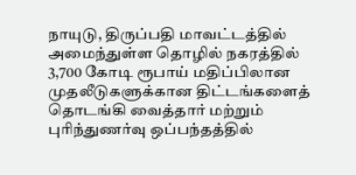நாயுடு, திருப்பதி மாவட்டத்தில் அமைந்துள்ள தொழில் நகரத்தில் 3,700 கோடி ரூபாய் மதிப்பிலான முதலீடுகளுக்கான திட்டங்களைத் தொடங்கி வைத்தார் மற்றும் புரிந்துணர்வு ஒப்பந்தத்தில்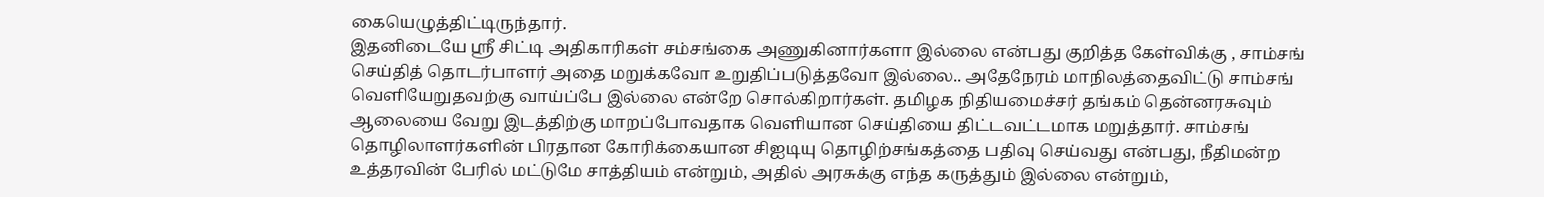கையெழுத்திட்டிருந்தார்.
இதனிடையே ஸ்ரீ சிட்டி அதிகாரிகள் சம்சங்கை அணுகினார்களா இல்லை என்பது குறித்த கேள்விக்கு , சாம்சங் செய்தித் தொடர்பாளர் அதை மறுக்கவோ உறுதிப்படுத்தவோ இல்லை.. அதேநேரம் மாநிலத்தைவிட்டு சாம்சங் வெளியேறுதவற்கு வாய்ப்பே இல்லை என்றே சொல்கிறார்கள். தமிழக நிதியமைச்சர் தங்கம் தென்னரசுவும் ஆலையை வேறு இடத்திற்கு மாறப்போவதாக வெளியான செய்தியை திட்டவட்டமாக மறுத்தார். சாம்சங் தொழிலாளர்களின் பிரதான கோரிக்கையான சிஐடியு தொழிற்சங்கத்தை பதிவு செய்வது என்பது, நீதிமன்ற உத்தரவின் பேரில் மட்டுமே சாத்தியம் என்றும், அதில் அரசுக்கு எந்த கருத்தும் இல்லை என்றும்,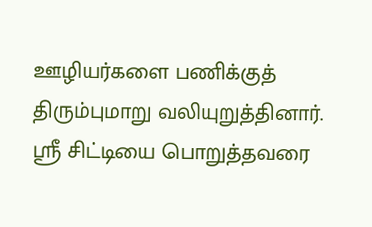ஊழியர்களை பணிக்குத் திரும்புமாறு வலியுறுத்தினார்.
ஸ்ரீ சிட்டியை பொறுத்தவரை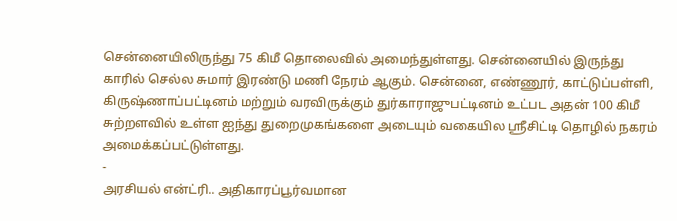சென்னையிலிருந்து 75 கிமீ தொலைவில் அமைந்துள்ளது. சென்னையில் இருந்து காரில் செல்ல சுமார் இரண்டு மணி நேரம் ஆகும். சென்னை, எண்ணூர், காட்டுப்பள்ளி, கிருஷ்ணாப்பட்டினம் மற்றும் வரவிருக்கும் துர்காராஜுபட்டினம் உட்பட அதன் 100 கிமீ சுற்றளவில் உள்ள ஐந்து துறைமுகங்களை அடையும் வகையில ஸ்ரீசிட்டி தொழில் நகரம் அமைக்கப்பட்டுள்ளது.
-
அரசியல் என்ட்ரி.. அதிகாரப்பூர்வமான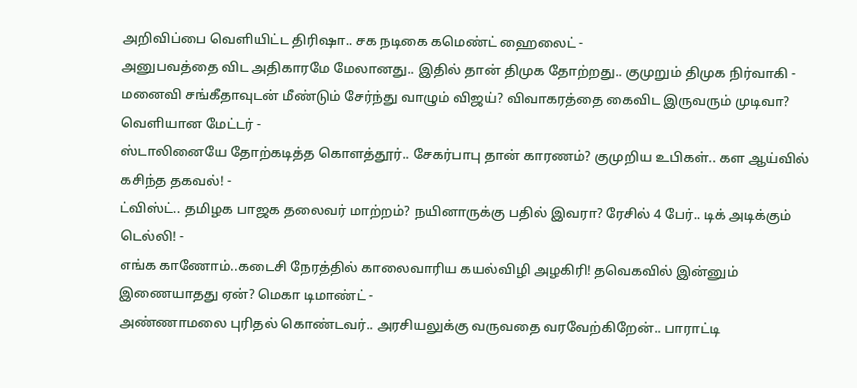அறிவிப்பை வெளியிட்ட திரிஷா.. சக நடிகை கமெண்ட் ஹைலைட் -
அனுபவத்தை விட அதிகாரமே மேலானது.. இதில் தான் திமுக தோற்றது.. குமுறும் திமுக நிர்வாகி -
மனைவி சங்கீதாவுடன் மீண்டும் சேர்ந்து வாழும் விஜய்? விவாகரத்தை கைவிட இருவரும் முடிவா? வெளியான மேட்டர் -
ஸ்டாலினையே தோற்கடித்த கொளத்தூர்.. சேகர்பாபு தான் காரணம்? குமுறிய உபிகள்.. கள ஆய்வில் கசிந்த தகவல்! -
ட்விஸ்ட்.. தமிழக பாஜக தலைவர் மாற்றம்? நயினாருக்கு பதில் இவரா? ரேசில் 4 பேர்.. டிக் அடிக்கும் டெல்லி! -
எங்க காணோம்..கடைசி நேரத்தில் காலைவாரிய கயல்விழி அழகிரி! தவெகவில் இன்னும் இணையாதது ஏன்? மெகா டிமாண்ட் -
அண்ணாமலை புரிதல் கொண்டவர்.. அரசியலுக்கு வருவதை வரவேற்கிறேன்.. பாராட்டி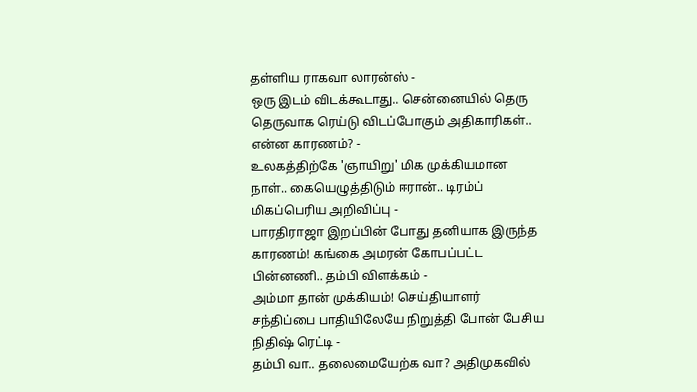தள்ளிய ராகவா லாரன்ஸ் -
ஒரு இடம் விடக்கூடாது.. சென்னையில் தெரு தெருவாக ரெய்டு விடப்போகும் அதிகாரிகள்.. என்ன காரணம்? -
உலகத்திற்கே 'ஞாயிறு' மிக முக்கியமான நாள்.. கையெழுத்திடும் ஈரான்.. டிரம்ப் மிகப்பெரிய அறிவிப்பு -
பாரதிராஜா இறப்பின் போது தனியாக இருந்த காரணம்! கங்கை அமரன் கோபப்பட்ட பின்னணி.. தம்பி விளக்கம் -
அம்மா தான் முக்கியம்! செய்தியாளர் சந்திப்பை பாதியிலேயே நிறுத்தி போன் பேசிய நிதிஷ் ரெட்டி -
தம்பி வா.. தலைமையேற்க வா? அதிமுகவில்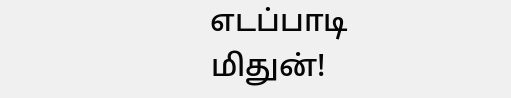எடப்பாடி மிதுன்!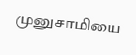முனுசாமியை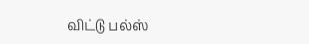விட்டு பல்ஸ்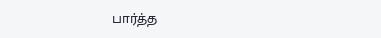பார்த்த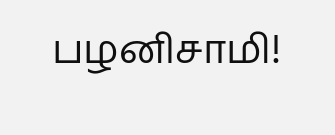பழனிசாமி!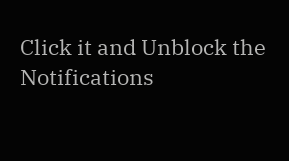Click it and Unblock the Notifications